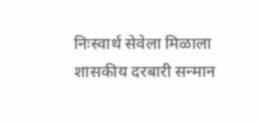निःस्वार्थ सेवेला मिळाला शासकीय दरबारी सन्मान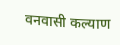वनवासी कल्याण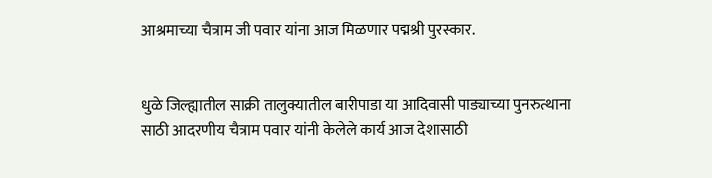आश्रमाच्या चैत्राम जी पवार यांना आज मिळणार पद्मश्री पुरस्कार.


धुळे जिल्ह्यातील साक्री तालुक्यातील बारीपाडा या आदिवासी पाड्याच्या पुनरुत्थाना साठी आदरणीय चैत्राम पवार यांनी केलेले कार्य आज देशासाठी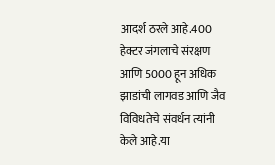आदर्श ठरले आहे.400 हेक्टर जंगलाचे संरक्षण आणि 5000 हून अधिक झाडांची लागवड आणि जैव विविधतेचे संवर्धन त्यांनी केले आहे.या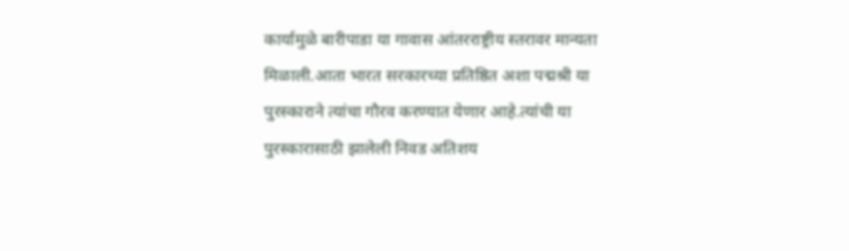कार्यामुळे बारीपाडा या गावास आंतरराष्ट्रीय स्तरावर मान्यता मिळाली.आता भारत सरकारच्या प्रतिष्ठित अशा पद्मश्री या पुरस्काराने त्यांचा गौरव करण्यात येणार आहे.त्यांची या पुरस्कारासाठी झालेली निवड अतिशय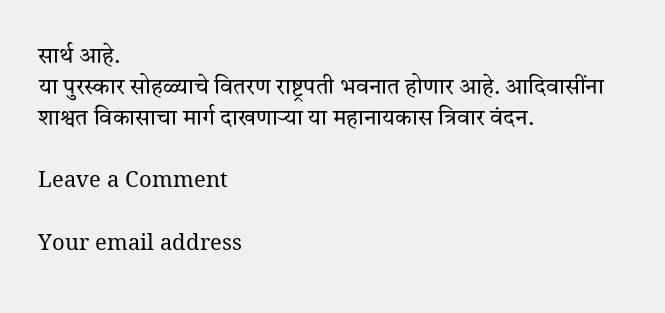सार्थ आहे.
या पुरस्कार सोहळ्याचे वितरण राष्ट्रपती भवनात होणार आहे. आदिवासींना शाश्वत विकासाचा मार्ग दाखणाऱ्या या महानायकास त्रिवार वंदन.

Leave a Comment

Your email address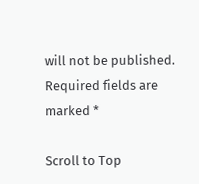will not be published. Required fields are marked *

Scroll to Top